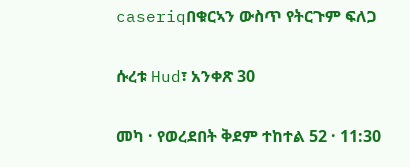caseriqበቁርኣን ውስጥ የትርጉም ፍለጋ

ሱረቱ Hud፣ አንቀጽ 30

መካ · የወረደበት ቅደም ተከተል 52 · 11:30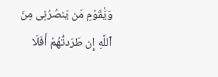وَيَٰقَوْمِ مَن يَنصُرُنِى مِنَ ٱللَّهِ إِن طَرَدتُّهُمْ أَفَلَا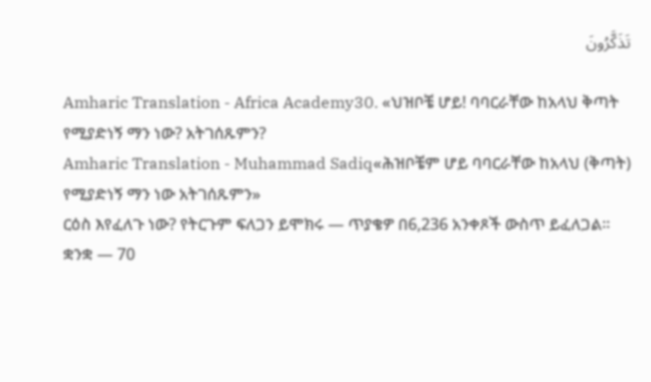تَذَكَّرُونَ

Amharic Translation - Africa Academy30. «ህዝቦቼ ሆይ! ባባርራቸው ከአላህ ቅጣት የሚያድነኝ ማን ነው? አትገሰጹምን?
Amharic Translation - Muhammad Sadiq«ሕዝቦቼም ሆይ ባባርራቸው ከአላህ (ቅጣት) የሚያድነኝ ማን ነው አትገሰጹምን»
ርዕስ እየፈለጉ ነው? የትርጉም ፍለጋን ይሞክሩ — ጥያቄዎ በ6,236 አንቀጾች ውስጥ ይፈለጋል።
ቋንቋ — 70